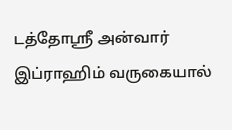டத்தோஸ்ரீ அன்வார் இப்ராஹிம் வருகையால்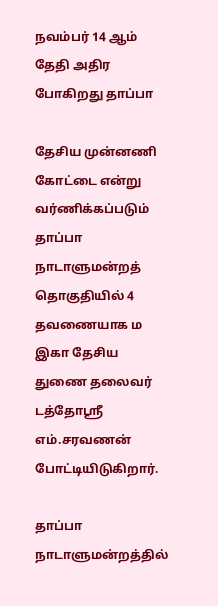நவம்பர் 14 ஆம் தேதி அதிர போகிறது தாப்பா

தேசிய முன்னணி கோட்டை என்று வர்ணிக்கப்படும் தாப்பா நாடாளுமன்றத் தொகுதியில் 4 தவணையாக ம இகா தேசிய துணை தலைவர் டத்தோஸ்ரீ எம்.சரவணன் போட்டியிடுகிறார்.

தாப்பா நாடாளுமன்றத்தில்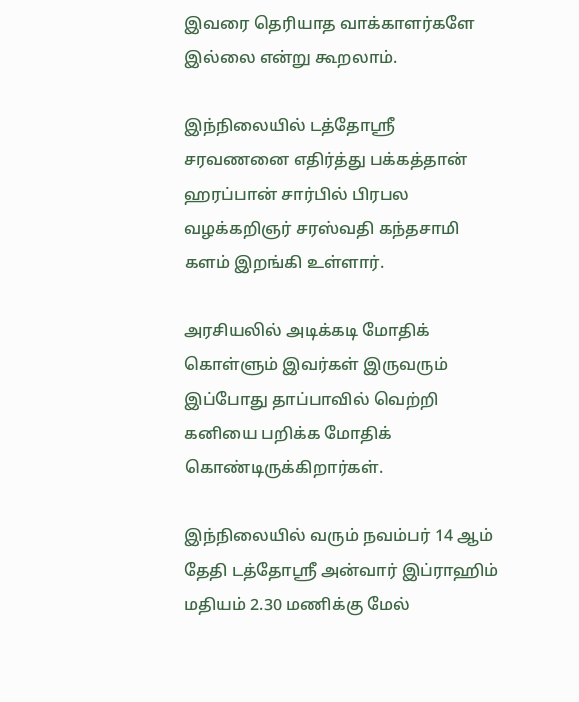இவரை தெரியாத வாக்காளர்களே இல்லை என்று கூறலாம்.

இந்நிலையில் டத்தோஸ்ரீ சரவணனை எதிர்த்து பக்கத்தான் ஹரப்பான் சார்பில் பிரபல வழக்கறிஞர் சரஸ்வதி கந்தசாமி களம் இறங்கி உள்ளார்.

அரசியலில் அடிக்கடி மோதிக் கொள்ளும் இவர்கள் இருவரும் இப்போது தாப்பாவில் வெற்றி கனியை பறிக்க மோதிக் கொண்டிருக்கிறார்கள்.

இந்நிலையில் வரும் நவம்பர் 14 ஆம் தேதி டத்தோஸ்ரீ அன்வார் இப்ராஹிம் மதியம் 2.30 மணிக்கு மேல்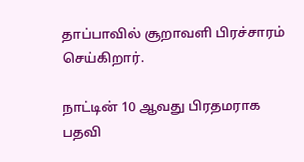தாப்பாவில் சூறாவளி பிரச்சாரம் செய்கிறார்.

நாட்டின் 10 ஆவது பிரதமராக பதவி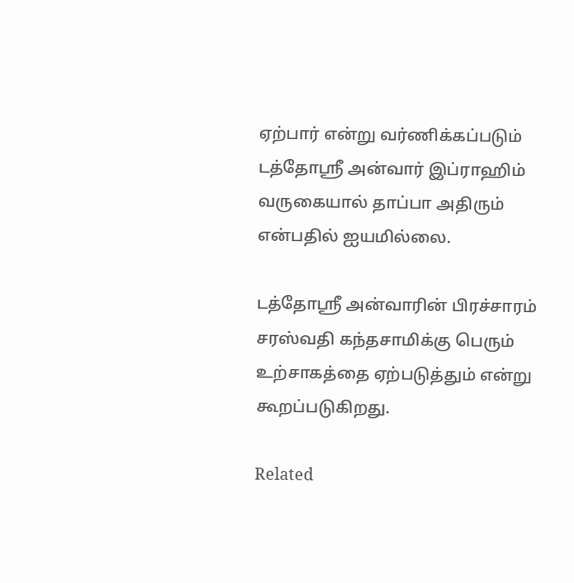ஏற்பார் என்று வர்ணிக்கப்படும் டத்தோஸ்ரீ அன்வார் இப்ராஹிம் வருகையால் தாப்பா அதிரும் என்பதில் ஐயமில்லை.

டத்தோஸ்ரீ அன்வாரின் பிரச்சாரம் சரஸ்வதி கந்தசாமிக்கு பெரும் உற்சாகத்தை ஏற்படுத்தும் என்று கூறப்படுகிறது.

Related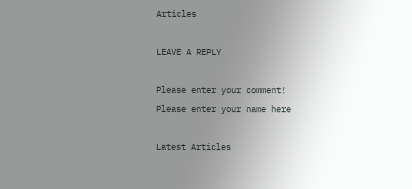Articles

LEAVE A REPLY

Please enter your comment!
Please enter your name here

Latest Articles